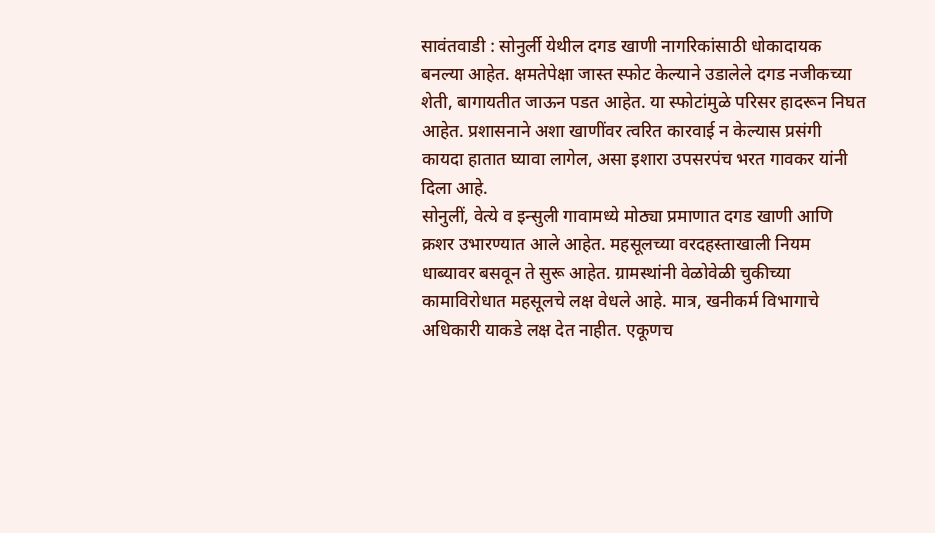सावंतवाडी : सोनुर्ली येथील दगड खाणी नागरिकांसाठी धोकादायक बनल्या आहेत. क्षमतेपेक्षा जास्त स्फोट केल्याने उडालेले दगड नजीकच्या शेती, बागायतीत जाऊन पडत आहेत. या स्फोटांमुळे परिसर हादरून निघत आहेत. प्रशासनाने अशा खाणींवर त्वरित कारवाई न केल्यास प्रसंगी कायदा हातात घ्यावा लागेल, असा इशारा उपसरपंच भरत गावकर यांनी दिला आहे.
सोनुलीं, वेत्ये व इन्सुली गावामध्ये मोठ्या प्रमाणात दगड खाणी आणि क्रशर उभारण्यात आले आहेत. महसूलच्या वरदहस्ताखाली नियम धाब्यावर बसवून ते सुरू आहेत. ग्रामस्थांनी वेळोवेळी चुकीच्या कामाविरोधात महसूलचे लक्ष वेधले आहे. मात्र, खनीकर्म विभागाचे अधिकारी याकडे लक्ष देत नाहीत. एकूणच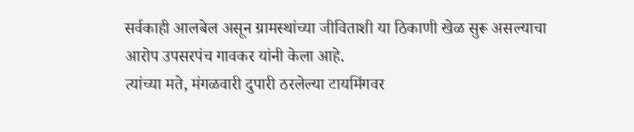सर्वकाही आलबेल असून ग्रामस्थांच्या जीविताशी या ठिकाणी खेळ सुरू असल्याचा आरोप उपसरपंच गावकर यांनी केला आहे.
त्यांच्या मते, मंगळवारी दुपारी ठरलेल्या टायमिंगवर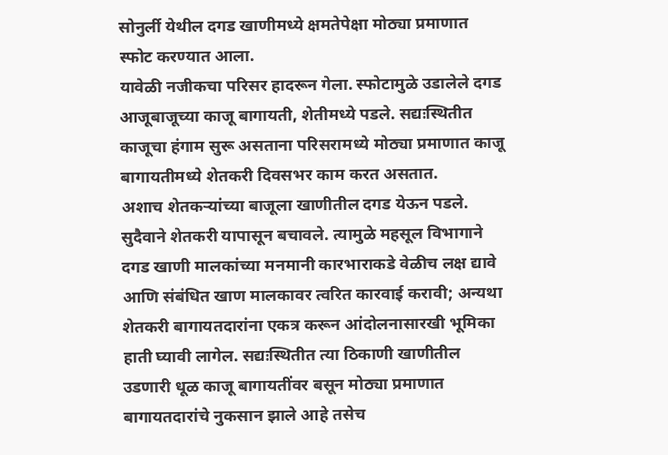सोनुर्ली येथील दगड खाणीमध्ये क्षमतेपेक्षा मोठ्या प्रमाणात स्फोट करण्यात आला.
यावेळी नजीकचा परिसर हादरून गेला. स्फोटामुळे उडालेले दगड आजूबाजूच्या काजू बागायती, शेतीमध्ये पडले. सद्यःस्थितीत काजूचा हंगाम सुरू असताना परिसरामध्ये मोठ्या प्रमाणात काजू बागायतीमध्ये शेतकरी दिवसभर काम करत असतात.
अशाच शेतकऱ्यांच्या बाजूला खाणीतील दगड येऊन पडले. सुदैवाने शेतकरी यापासून बचावले. त्यामुळे महसूल विभागाने दगड खाणी मालकांच्या मनमानी कारभाराकडे वेळीच लक्ष द्यावे आणि संबंधित खाण मालकावर त्वरित कारवाई करावी; अन्यथा शेतकरी बागायतदारांना एकत्र करून आंदोलनासारखी भूमिका हाती घ्यावी लागेल. सद्यःस्थितीत त्या ठिकाणी खाणीतील उडणारी धूळ काजू बागायतींवर बसून मोठ्या प्रमाणात बागायतदारांचे नुकसान झाले आहे तसेच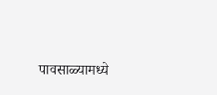पावसाळ्यामध्ये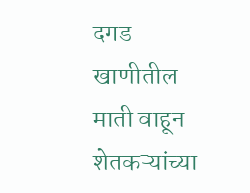दगड खाणीतील माती वाहून शेतकऱ्यांच्या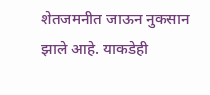शेतजमनीत जाऊन नुकसान झाले आहे. याकडेही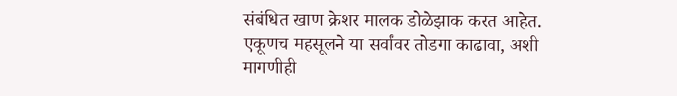संबंधित खाण क्रेशर मालक डोळेझाक करत आहेत. एकूणच महसूलने या सर्वांवर तोडगा काढावा, अशी मागणीही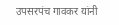उपसरपंच गावकर यांनी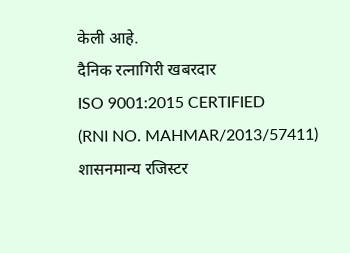केली आहे.
दैनिक रत्नागिरी खबरदार
ISO 9001:2015 CERTIFIED
(RNI NO. MAHMAR/2013/57411)
शासनमान्य रजिस्टर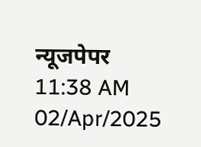न्यूजपेपर
11:38 AM 02/Apr/2025